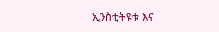ኢንስቲትዩቱ እና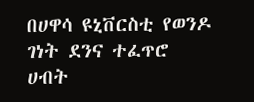በሀዋሳ ዩኒቨርስቲ የወንዶ ገነት ደንና ተፈጥሮ ሀብት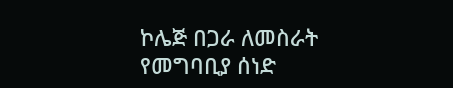ኮሌጅ በጋራ ለመስራት የመግባቢያ ሰነድ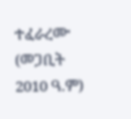ተፈራረሙ (መጋቢት 2010 ዓ.ም)